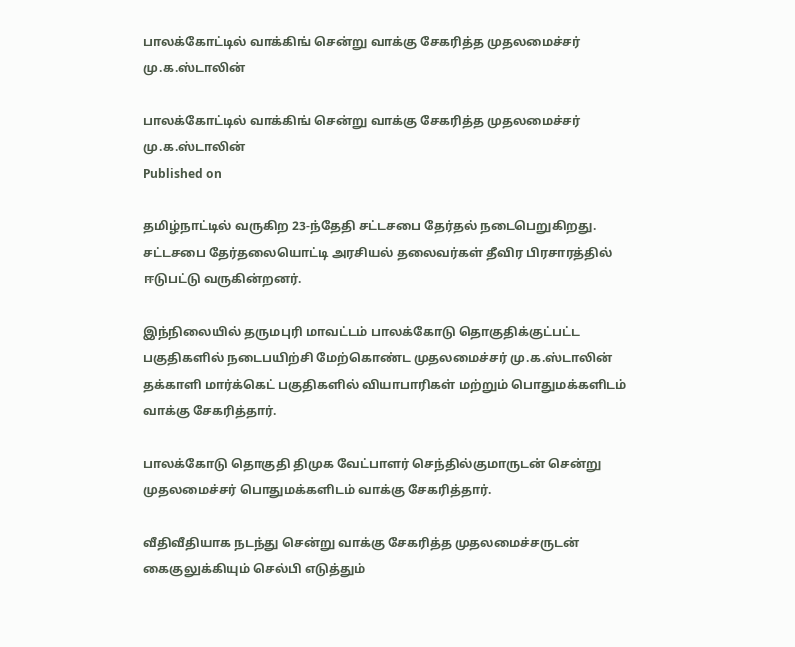பாலக்கோட்டில் வாக்கிங் சென்று வாக்கு சேகரித்த முதலமைச்சர் மு.க.ஸ்டாலின்

பாலக்கோட்டில் வாக்கிங் சென்று வாக்கு சேகரித்த முதலமைச்சர் மு.க.ஸ்டாலின்
Published on

தமிழ்நாட்டில் வருகிற 23-ந்தேதி சட்டசபை தேர்தல் நடைபெறுகிறது. சட்டசபை தேர்தலையொட்டி அரசியல் தலைவர்கள் தீவிர பிரசாரத்தில் ஈடுபட்டு வருகின்றனர்.

இந்நிலையில் தருமபுரி மாவட்டம் பாலக்கோடு தொகுதிக்குட்பட்ட பகுதிகளில் நடைபயிற்சி மேற்கொண்ட முதலமைச்சர் மு.க.ஸ்டாலின் தக்காளி மார்க்கெட் பகுதிகளில் வியாபாரிகள் மற்றும் பொதுமக்களிடம் வாக்கு சேகரித்தார்.

பாலக்கோடு தொகுதி திமுக வேட்பாளர் செந்தில்குமாருடன் சென்று முதலமைச்சர் பொதுமக்களிடம் வாக்கு சேகரித்தார்.

வீதிவீதியாக நடந்து சென்று வாக்கு சேகரித்த முதலமைச்சருடன் கைகுலுக்கியும் செல்பி எடுத்தும்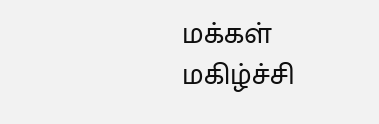மக்கள் மகிழ்ச்சி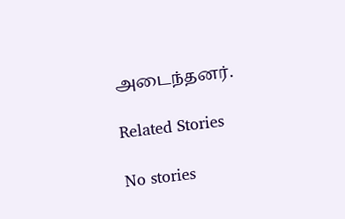அடைந்தனர்.

Related Stories

No stories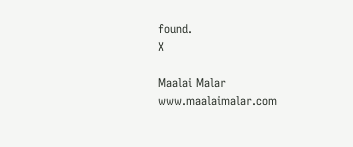found.
X

Maalai Malar
www.maalaimalar.com